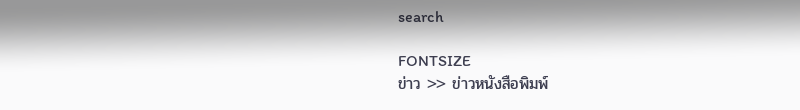search

FONTSIZE
ข่าว >> ข่าวหนังสือพิมพ์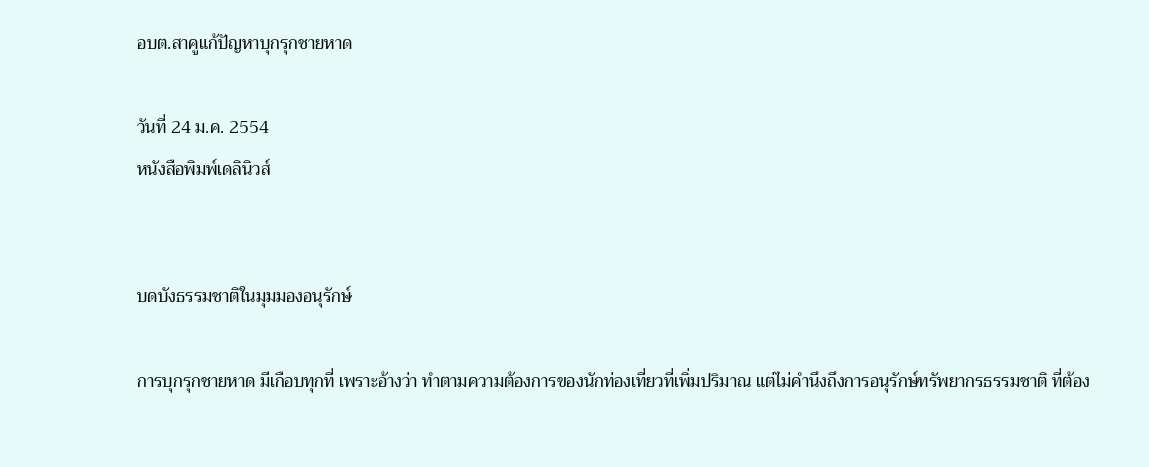อบต.สาคูแก้ปัญหาบุกรุกชายหาด

วันที่ 24 ม.ค. 2554
หนังสือพิมพ์เดลินิวส์


บดบังธรรมชาติในมุมมองอนุรักษ์

การบุกรุกชายหาด มีเกือบทุกที่ เพราะอ้างว่า ทำตามความต้องการของนักท่องเที่ยวที่เพิ่มปริมาณ แต่ไม่คำนึงถึงการอนุรักษ์ทรัพยากรธรรมชาติ ที่ต้อง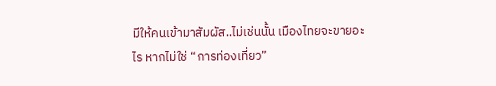มีให้คนเข้ามาสัมผัส..ไม่เช่นนั้น เมืองไทยจะขายอะไร หากไม่ใช่ “การท่องเที่ยว”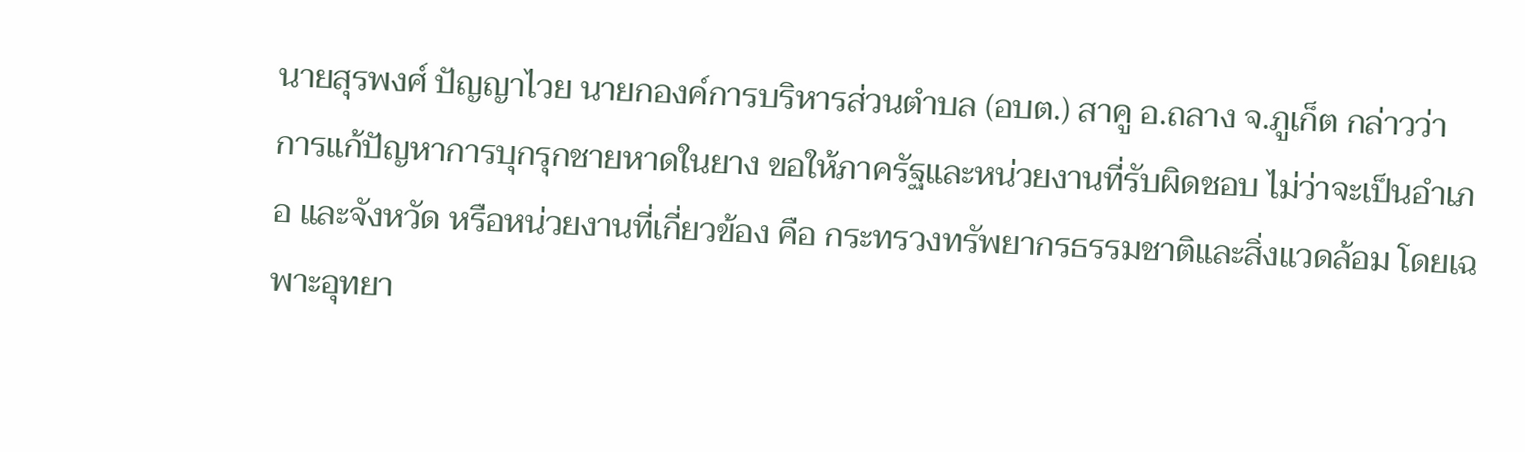นายสุรพงศ์ ปัญญาไวย นายกองค์การบริหารส่วนตำบล (อบต.) สาคู อ.ถลาง จ.ภูเก็ต กล่าวว่า การแก้ปัญหาการบุกรุกชายหาดในยาง ขอให้ภาครัฐและหน่วยงานที่รับผิดชอบ ไม่ว่าจะเป็นอำเภอ และจังหวัด หรือหน่วยงานที่เกี่ยวข้อง คือ กระทรวงทรัพยากรธรรมชาติและสิ่งแวดล้อม โดยเฉพาะอุทยา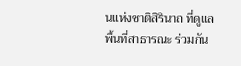นแห่งชาติสิรินาถ ที่ดูแลพื้นที่สาธารณะ ร่วมกัน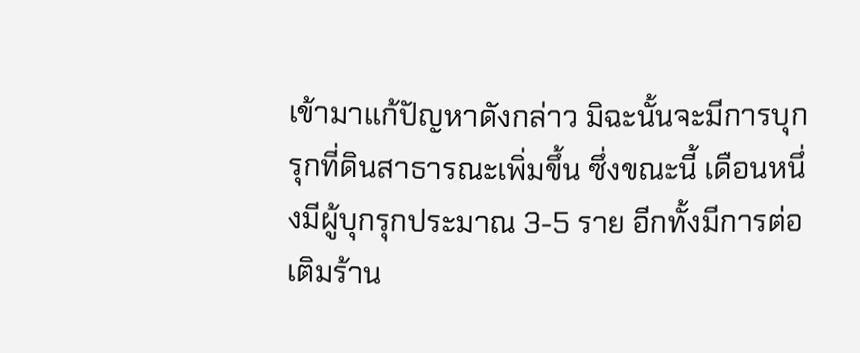เข้ามาแก้ปัญหาดังกล่าว มิฉะนั้นจะมีการบุกรุกที่ดินสาธารณะเพิ่มขึ้น ซึ่งขณะนี้ เดือนหนึ่งมีผู้บุกรุกประมาณ 3-5 ราย อีกทั้งมีการต่อเติมร้าน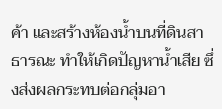ค้า และสร้างห้องน้ำบนที่ดินสาธารณะ ทำให้เกิดปัญหาน้ำเสีย ซึ่งส่งผลกระทบต่อกลุ่มอา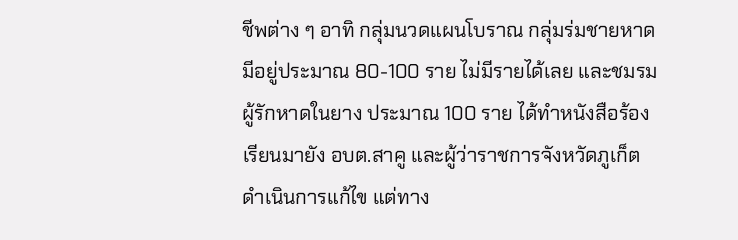ชีพต่าง ๆ อาทิ กลุ่มนวดแผนโบราณ กลุ่มร่มชายหาด มีอยู่ประมาณ 80-100 ราย ไม่มีรายได้เลย และชมรมผู้รักหาดในยาง ประมาณ 100 ราย ได้ทำหนังสือร้องเรียนมายัง อบต.สาคู และผู้ว่าราชการจังหวัดภูเก็ต ดำเนินการแก้ไข แต่ทาง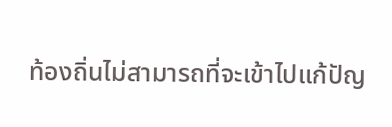ท้องถิ่นไม่สามารถที่จะเข้าไปแก้ปัญ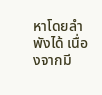หาโดยลำพังได้ เนื่องจากมี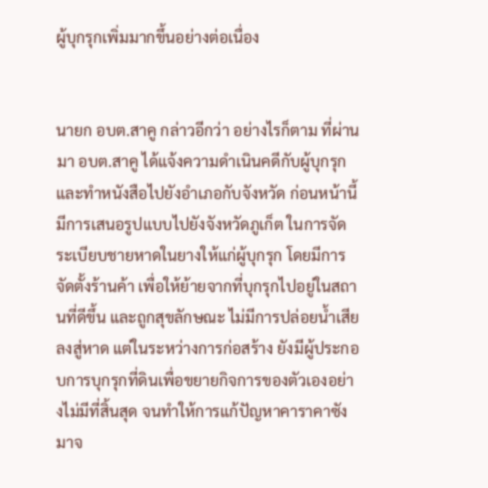ผู้บุกรุกเพิ่มมากขึ้นอย่างต่อเนื่อง


นายก อบต.สาคู กล่าวอีกว่า อย่างไรก็ตาม ที่ผ่านมา อบต.สาคู ได้แจ้งความดำเนินคดีกับผู้บุกรุก และทำหนังสือไปยังอำเภอกับจังหวัด ก่อนหน้านี้ มีการเสนอรูปแบบไปยังจังหวัดภูเก็ต ในการจัดระเบียบชายหาดในยางให้แก่ผู้บุกรุก โดยมีการจัดตั้งร้านค้า เพื่อให้ย้ายจากที่บุกรุกไปอยู่ในสถานที่ดีขึ้น และถูกสุขลักษณะ ไม่มีการปล่อยน้ำเสียลงสู่หาด แต่ในระหว่างการก่อสร้าง ยังมีผู้ประกอบการบุกรุกที่ดินเพื่อขยายกิจการของตัวเองอย่างไม่มีที่สิ้นสุด จนทำให้การแก้ปัญหาคาราคาซังมาจ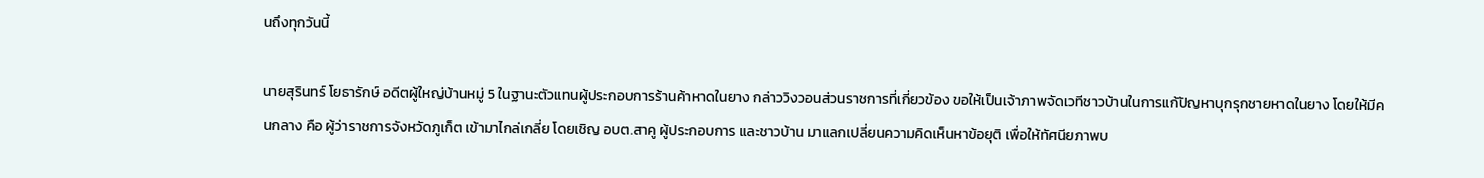นถึงทุกวันนี้

นายสุรินทร์ โยธารักษ์ อดีตผู้ใหญ่บ้านหมู่ 5 ในฐานะตัวแทนผู้ประกอบการร้านค้าหาดในยาง กล่าววิงวอนส่วนราชการที่เกี่ยวข้อง ขอให้เป็นเจ้าภาพจัดเวทีชาวบ้านในการแก้ปัญหาบุกรุกชายหาดในยาง โดยให้มีคนกลาง คือ ผู้ว่าราชการจังหวัดภูเก็ต เข้ามาไกล่เกลี่ย โดยเชิญ อบต.สาคู ผู้ประกอบการ และชาวบ้าน มาแลกเปลี่ยนความคิดเห็นหาข้อยุติ เพื่อให้ทัศนียภาพบ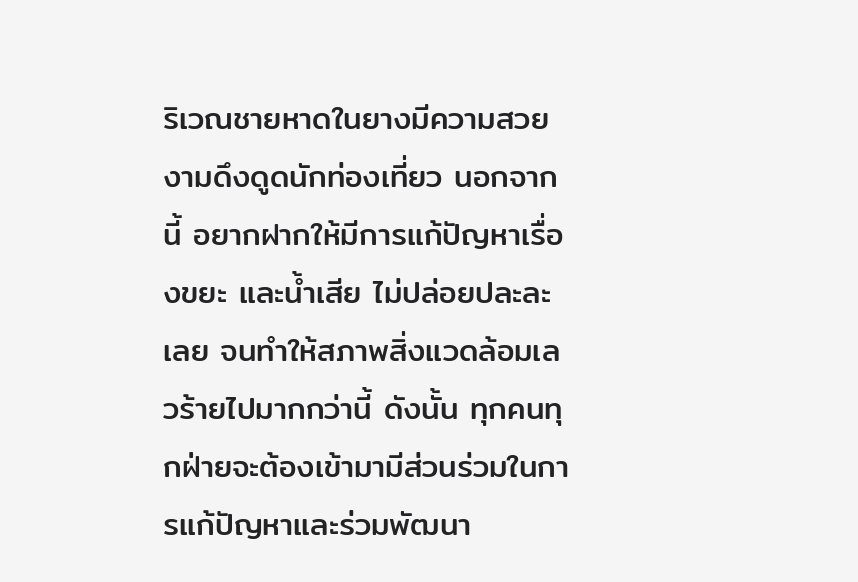ริเวณชายหาดในยางมีความสวยงามดึงดูดนักท่องเที่ยว นอกจากนี้ อยากฝากให้มีการแก้ปัญหาเรื่องขยะ และน้ำเสีย ไม่ปล่อยปละละเลย จนทำให้สภาพสิ่งแวดล้อมเลวร้ายไปมากกว่านี้ ดังนั้น ทุกคนทุกฝ่ายจะต้องเข้ามามีส่วนร่วมในการแก้ปัญหาและร่วมพัฒนา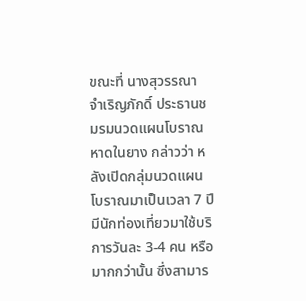ขณะที่ นางสุวรรณา จำเริญภักดิ์ ประธานชมรมนวดแผนโบราณหาดในยาง กล่าวว่า หลังเปิดกลุ่มนวดแผนโบราณมาเป็นเวลา 7 ปี มีนักท่องเที่ยวมาใช้บริการวันละ 3-4 คน หรือมากกว่านั้น ซึ่งสามาร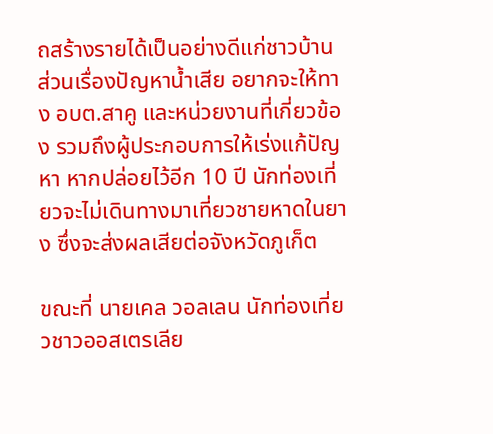ถสร้างรายได้เป็นอย่างดีแก่ชาวบ้าน ส่วนเรื่องปัญหาน้ำเสีย อยากจะให้ทาง อบต.สาคู และหน่วยงานที่เกี่ยวข้อง รวมถึงผู้ประกอบการให้เร่งแก้ปัญหา หากปล่อยไว้อีก 10 ปี นักท่องเที่ยวจะไม่เดินทางมาเที่ยวชายหาดในยาง ซึ่งจะส่งผลเสียต่อจังหวัดภูเก็ต

ขณะที่ นายเคล วอลเลน นักท่องเที่ยวชาวออสเตรเลีย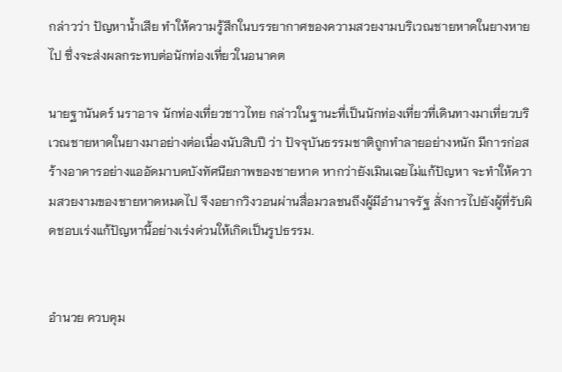กล่าวว่า ปัญหาน้ำเสีย ทำให้ความรู้สึกในบรรยากาศของความสวยงามบริเวณชายหาดในยางหายไป ซึ่งจะส่งผลกระทบต่อนักท่องเที่ยวในอนาคต

นายฐานันดร์ นราอาจ นักท่องเที่ยวชาวไทย กล่าวในฐานะที่เป็นนักท่องเที่ยวที่เดินทางมาเที่ยวบริเวณชายหาดในยางมาอย่างต่อเนื่องนับสิบปี ว่า ปัจจุบันธรรมชาติถูกทำลายอย่างหนัก มีการก่อสร้างอาคารอย่างแออัดมาบดบังทัศนียภาพของชายหาด หากว่ายังเมินเฉยไม่แก้ปัญหา จะทำให้ความสวยงามของชายหาดหมดไป จึงอยากวิงวอนผ่านสื่อมวลชนถึงผู้มีอำนาจรัฐ สั่งการไปยังผู้ที่รับผิดชอบเร่งแก้ปัญหานี้อย่างเร่งด่วนให้เกิดเป็นรูปธรรม.


อำนวย ควบคุม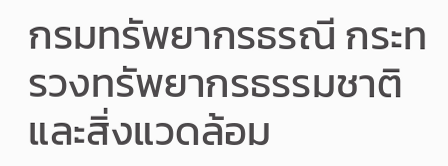กรมทรัพยากรธรณี กระทรวงทรัพยากรธรรมชาติและสิ่งแวดล้อม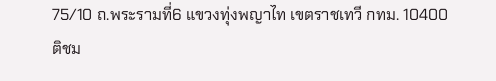75/10 ถ.พระรามที่6 แขวงทุ่งพญาไท เขตราชเทวี กทม. 10400
ติชม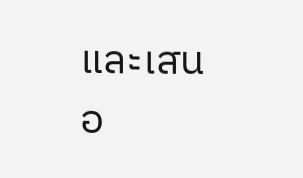และเสนอ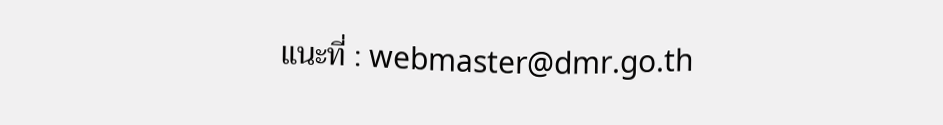แนะที่ : webmaster@dmr.go.th